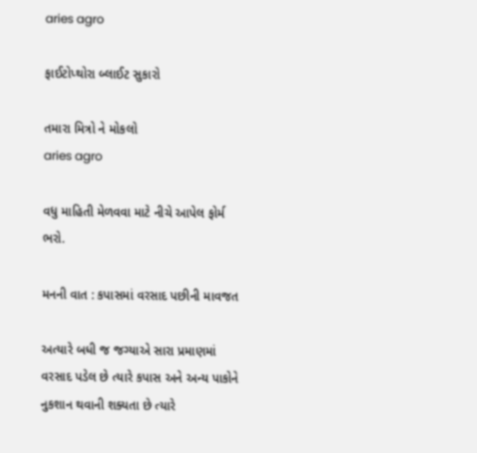aries agro

ફાઈટોપ્થોરા બ્લાઈટ સુકારો

તમારા મિત્રો ને મોકલો
aries agro

વધુ માહિતી મેળવવા માટે નીચે આપેલ ફોર્મ ભરો.

મનની વાત : કપાસમાં વરસાદ પછીની માવજત

અત્યારે બધી જ જગ્યાએ સારા પ્રમાણમાં વરસાદ પડેલ છે ત્યારે કપાસ અને અન્ય પાકોને નુકશાન થવાની શક્યતા છે ત્યારે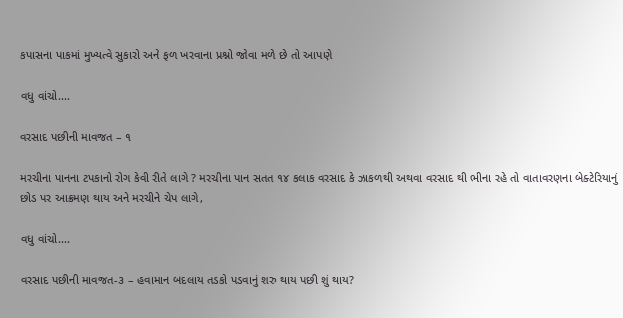કપાસના પાકમાં મુખ્યત્વે સુકારો અને ફળ ખરવાના પ્રશ્નો જોવા મળે છે તો આપણે

વધુ વાંચો....

વરસાદ પછીની માવજત – ૧

મરચીના પાનના ટપકાનો રોગ કેવી રીતે લાગે ? મરચીના પાન સતત ૧૪ કલાક વરસાદ કે ઝાકળથી અથવા વરસાદ થી ભીના રહે તો વાતાવરણના બેક્ટેરિયાનું છોડ પર આક્રમણ થાય અને મરચીને ચેપ લાગે,

વધુ વાંચો....

વરસાદ પછીની માવજત-૩ – હવામાન બદલાય તડકો પડવાનું શરુ થાય પછી શું થાય?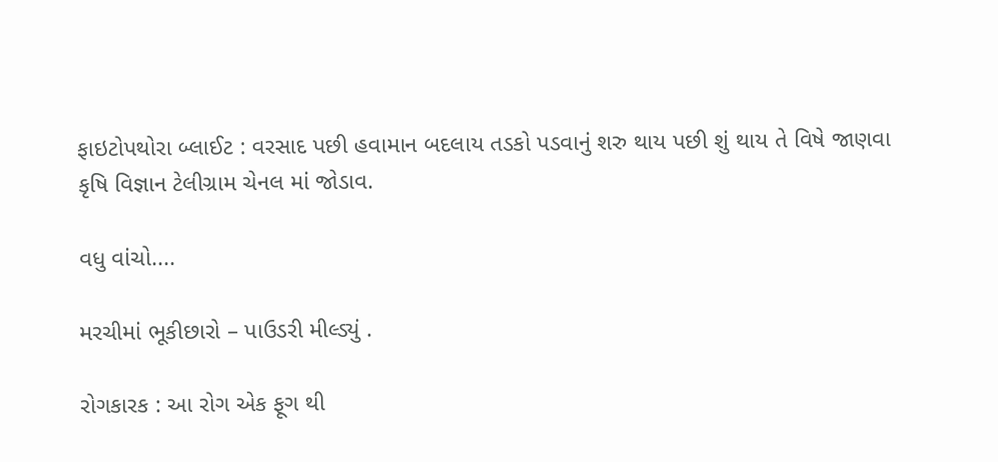ફાઇટોપથોરા બ્લાઈટ : વરસાદ પછી હવામાન બદલાય તડકો પડવાનું શરુ થાય પછી શું થાય તે વિષે જાણવા કૃષિ વિજ્ઞાન ટેલીગ્રામ ચેનલ માં જોડાવ.

વધુ વાંચો....

મરચીમાં ભૂકીછારો – પાઉડરી મીલ્ડ્યું .

રોગકારક : આ રોગ એક ફૂગ થી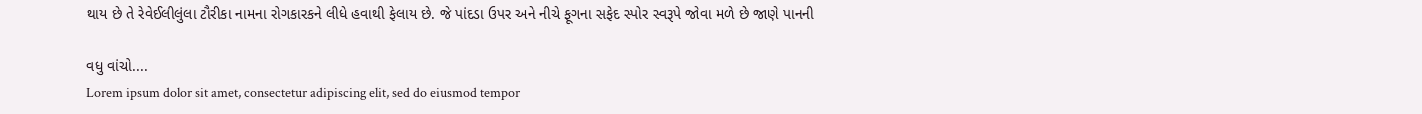થાય છે તે રેવેઈલીલુંલા ટૌરીકા નામના રોગકારકને લીધે હવાથી ફેલાય છે. જે પાંદડા ઉપર અને નીચે ફૂગના સફેદ સ્પોર સ્વરૂપે જોવા મળે છે જાણે પાનની

વધુ વાંચો....
Lorem ipsum dolor sit amet, consectetur adipiscing elit, sed do eiusmod tempor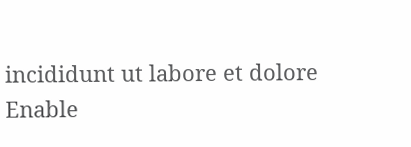incididunt ut labore et dolore
Enable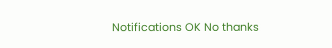Notifications OK No thanks